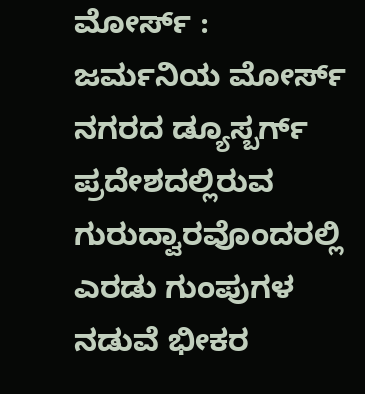ಮೋರ್ಸ್ : ಜರ್ಮನಿಯ ಮೋರ್ಸ್ ನಗರದ ಡ್ಯೂಸ್ಬರ್ಗ್ ಪ್ರದೇಶದಲ್ಲಿರುವ ಗುರುದ್ವಾರವೊಂದರಲ್ಲಿ ಎರಡು ಗುಂಪುಗಳ ನಡುವೆ ಭೀಕರ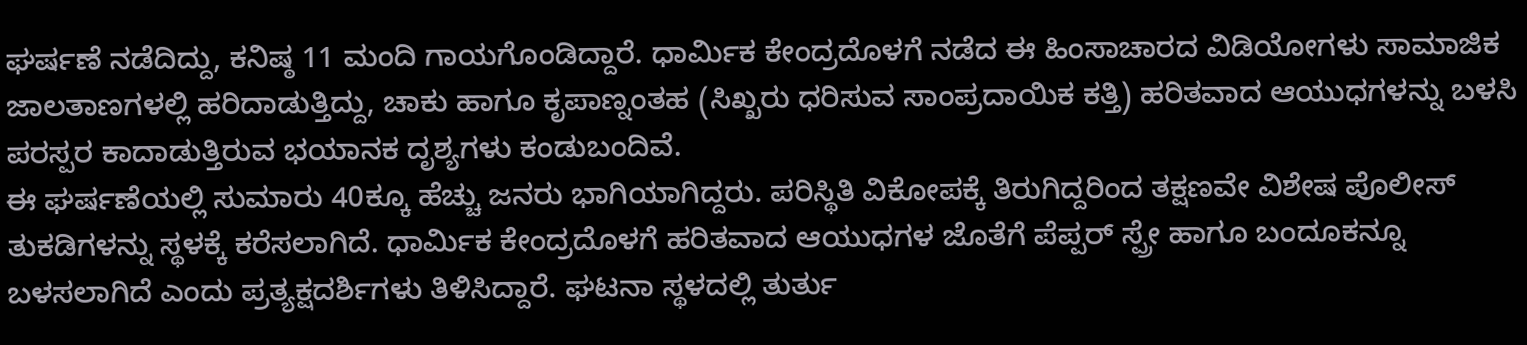ಘರ್ಷಣೆ ನಡೆದಿದ್ದು, ಕನಿಷ್ಠ 11 ಮಂದಿ ಗಾಯಗೊಂಡಿದ್ದಾರೆ. ಧಾರ್ಮಿಕ ಕೇಂದ್ರದೊಳಗೆ ನಡೆದ ಈ ಹಿಂಸಾಚಾರದ ವಿಡಿಯೋಗಳು ಸಾಮಾಜಿಕ ಜಾಲತಾಣಗಳಲ್ಲಿ ಹರಿದಾಡುತ್ತಿದ್ದು, ಚಾಕು ಹಾಗೂ ಕೃಪಾಣ್ನಂತಹ (ಸಿಖ್ಖರು ಧರಿಸುವ ಸಾಂಪ್ರದಾಯಿಕ ಕತ್ತಿ) ಹರಿತವಾದ ಆಯುಧಗಳನ್ನು ಬಳಸಿ ಪರಸ್ಪರ ಕಾದಾಡುತ್ತಿರುವ ಭಯಾನಕ ದೃಶ್ಯಗಳು ಕಂಡುಬಂದಿವೆ.
ಈ ಘರ್ಷಣೆಯಲ್ಲಿ ಸುಮಾರು 40ಕ್ಕೂ ಹೆಚ್ಚು ಜನರು ಭಾಗಿಯಾಗಿದ್ದರು. ಪರಿಸ್ಥಿತಿ ವಿಕೋಪಕ್ಕೆ ತಿರುಗಿದ್ದರಿಂದ ತಕ್ಷಣವೇ ವಿಶೇಷ ಪೊಲೀಸ್ ತುಕಡಿಗಳನ್ನು ಸ್ಥಳಕ್ಕೆ ಕರೆಸಲಾಗಿದೆ. ಧಾರ್ಮಿಕ ಕೇಂದ್ರದೊಳಗೆ ಹರಿತವಾದ ಆಯುಧಗಳ ಜೊತೆಗೆ ಪೆಪ್ಪರ್ ಸ್ಪ್ರೇ ಹಾಗೂ ಬಂದೂಕನ್ನೂ ಬಳಸಲಾಗಿದೆ ಎಂದು ಪ್ರತ್ಯಕ್ಷದರ್ಶಿಗಳು ತಿಳಿಸಿದ್ದಾರೆ. ಘಟನಾ ಸ್ಥಳದಲ್ಲಿ ತುರ್ತು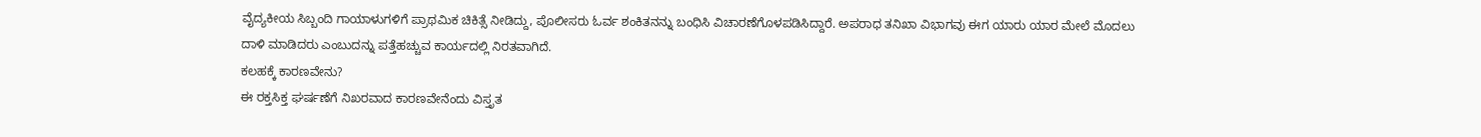ವೈದ್ಯಕೀಯ ಸಿಬ್ಬಂದಿ ಗಾಯಾಳುಗಳಿಗೆ ಪ್ರಾಥಮಿಕ ಚಿಕಿತ್ಸೆ ನೀಡಿದ್ದು, ಪೊಲೀಸರು ಓರ್ವ ಶಂಕಿತನನ್ನು ಬಂಧಿಸಿ ವಿಚಾರಣೆಗೊಳಪಡಿಸಿದ್ದಾರೆ. ಅಪರಾಧ ತನಿಖಾ ವಿಭಾಗವು ಈಗ ಯಾರು ಯಾರ ಮೇಲೆ ಮೊದಲು ದಾಳಿ ಮಾಡಿದರು ಎಂಬುದನ್ನು ಪತ್ತೆಹಚ್ಚುವ ಕಾರ್ಯದಲ್ಲಿ ನಿರತವಾಗಿದೆ.
ಕಲಹಕ್ಕೆ ಕಾರಣವೇನು?
ಈ ರಕ್ತಸಿಕ್ತ ಘರ್ಷಣೆಗೆ ನಿಖರವಾದ ಕಾರಣವೇನೆಂದು ವಿಸ್ತೃತ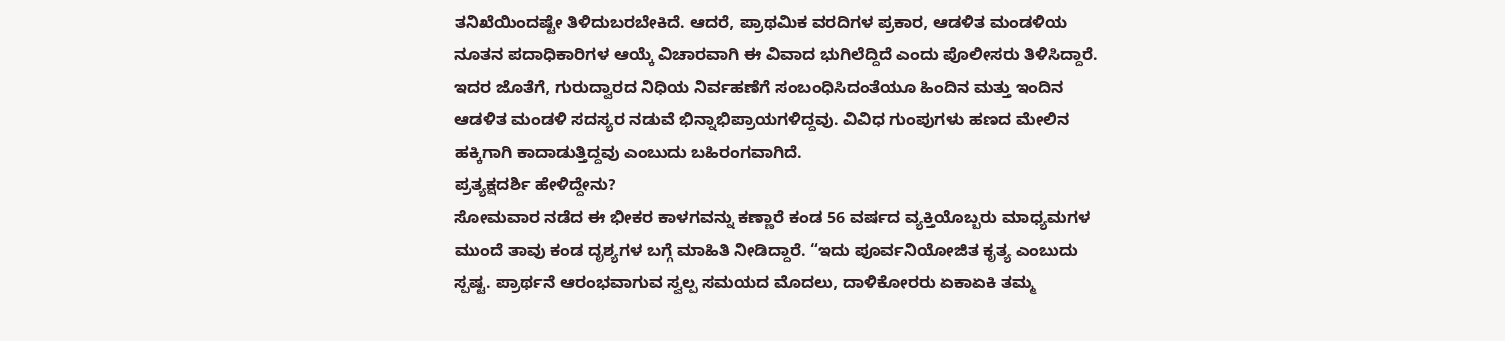ತನಿಖೆಯಿಂದಷ್ಟೇ ತಿಳಿದುಬರಬೇಕಿದೆ. ಆದರೆ, ಪ್ರಾಥಮಿಕ ವರದಿಗಳ ಪ್ರಕಾರ, ಆಡಳಿತ ಮಂಡಳಿಯ ನೂತನ ಪದಾಧಿಕಾರಿಗಳ ಆಯ್ಕೆ ವಿಚಾರವಾಗಿ ಈ ವಿವಾದ ಭುಗಿಲೆದ್ದಿದೆ ಎಂದು ಪೊಲೀಸರು ತಿಳಿಸಿದ್ದಾರೆ. ಇದರ ಜೊತೆಗೆ, ಗುರುದ್ವಾರದ ನಿಧಿಯ ನಿರ್ವಹಣೆಗೆ ಸಂಬಂಧಿಸಿದಂತೆಯೂ ಹಿಂದಿನ ಮತ್ತು ಇಂದಿನ ಆಡಳಿತ ಮಂಡಳಿ ಸದಸ್ಯರ ನಡುವೆ ಭಿನ್ನಾಭಿಪ್ರಾಯಗಳಿದ್ದವು. ವಿವಿಧ ಗುಂಪುಗಳು ಹಣದ ಮೇಲಿನ ಹಕ್ಕಿಗಾಗಿ ಕಾದಾಡುತ್ತಿದ್ದವು ಎಂಬುದು ಬಹಿರಂಗವಾಗಿದೆ.
ಪ್ರತ್ಯಕ್ಷದರ್ಶಿ ಹೇಳಿದ್ದೇನು?
ಸೋಮವಾರ ನಡೆದ ಈ ಭೀಕರ ಕಾಳಗವನ್ನು ಕಣ್ಣಾರೆ ಕಂಡ 56 ವರ್ಷದ ವ್ಯಕ್ತಿಯೊಬ್ಬರು ಮಾಧ್ಯಮಗಳ ಮುಂದೆ ತಾವು ಕಂಡ ದೃಶ್ಯಗಳ ಬಗ್ಗೆ ಮಾಹಿತಿ ನೀಡಿದ್ದಾರೆ. “ಇದು ಪೂರ್ವನಿಯೋಜಿತ ಕೃತ್ಯ ಎಂಬುದು ಸ್ಪಷ್ಟ. ಪ್ರಾರ್ಥನೆ ಆರಂಭವಾಗುವ ಸ್ವಲ್ಪ ಸಮಯದ ಮೊದಲು, ದಾಳಿಕೋರರು ಏಕಾಏಕಿ ತಮ್ಮ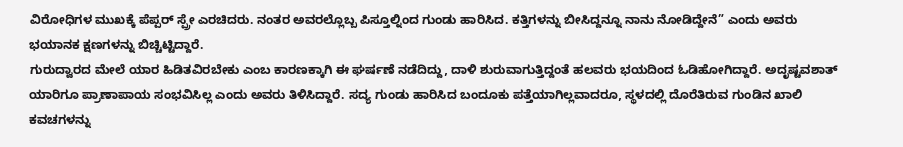ವಿರೋಧಿಗಳ ಮುಖಕ್ಕೆ ಪೆಪ್ಪರ್ ಸ್ಪ್ರೇ ಎರಚಿದರು. ನಂತರ ಅವರಲ್ಲೊಬ್ಬ ಪಿಸ್ತೂಲ್ನಿಂದ ಗುಂಡು ಹಾರಿಸಿದ. ಕತ್ತಿಗಳನ್ನು ಬೀಸಿದ್ದನ್ನೂ ನಾನು ನೋಡಿದ್ದೇನೆ” ಎಂದು ಅವರು ಭಯಾನಕ ಕ್ಷಣಗಳನ್ನು ಬಿಚ್ಚಿಟ್ಟಿದ್ದಾರೆ.
ಗುರುದ್ವಾರದ ಮೇಲೆ ಯಾರ ಹಿಡಿತವಿರಬೇಕು ಎಂಬ ಕಾರಣಕ್ಕಾಗಿ ಈ ಘರ್ಷಣೆ ನಡೆದಿದ್ದು, ದಾಳಿ ಶುರುವಾಗುತ್ತಿದ್ದಂತೆ ಹಲವರು ಭಯದಿಂದ ಓಡಿಹೋಗಿದ್ದಾರೆ. ಅದೃಷ್ಟವಶಾತ್ ಯಾರಿಗೂ ಪ್ರಾಣಾಪಾಯ ಸಂಭವಿಸಿಲ್ಲ ಎಂದು ಅವರು ತಿಳಿಸಿದ್ದಾರೆ. ಸದ್ಯ ಗುಂಡು ಹಾರಿಸಿದ ಬಂದೂಕು ಪತ್ತೆಯಾಗಿಲ್ಲವಾದರೂ, ಸ್ಥಳದಲ್ಲಿ ದೊರೆತಿರುವ ಗುಂಡಿನ ಖಾಲಿ ಕವಚಗಳನ್ನು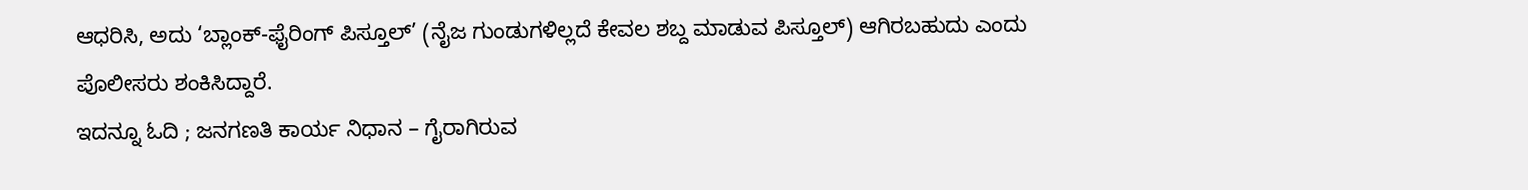ಆಧರಿಸಿ, ಅದು ‘ಬ್ಲಾಂಕ್-ಫೈರಿಂಗ್ ಪಿಸ್ತೂಲ್’ (ನೈಜ ಗುಂಡುಗಳಿಲ್ಲದೆ ಕೇವಲ ಶಬ್ದ ಮಾಡುವ ಪಿಸ್ತೂಲ್) ಆಗಿರಬಹುದು ಎಂದು ಪೊಲೀಸರು ಶಂಕಿಸಿದ್ದಾರೆ.
ಇದನ್ನೂ ಓದಿ ; ಜನಗಣತಿ ಕಾರ್ಯ ನಿಧಾನ – ಗೈರಾಗಿರುವ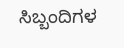ಸಿಬ್ಬಂದಿಗಳ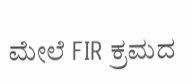ಮೇಲೆ FIR ಕ್ರಮದ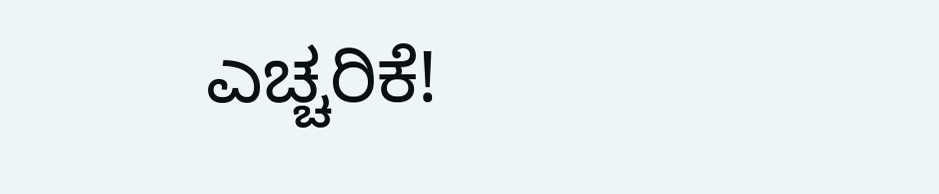ಎಚ್ಚರಿಕೆ!